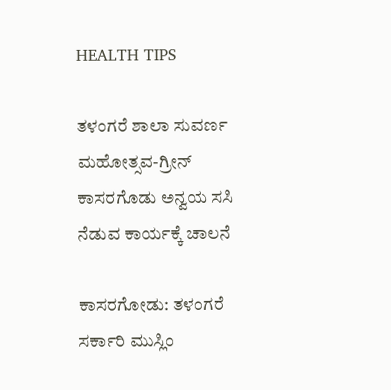HEALTH TIPS

ತಳಂಗರೆ ಶಾಲಾ ಸುವರ್ಣ ಮಹೋತ್ಸವ-ಗ್ರೀನ್ ಕಾಸರಗೊಡು ಅನ್ವಯ ಸಸಿ ನೆಡುವ ಕಾರ್ಯಕ್ಕೆ ಚಾಲನೆ

ಕಾಸರಗೋಡು: ತಳಂಗರೆ  ಸರ್ಕಾರಿ ಮುಸ್ಲಿಂ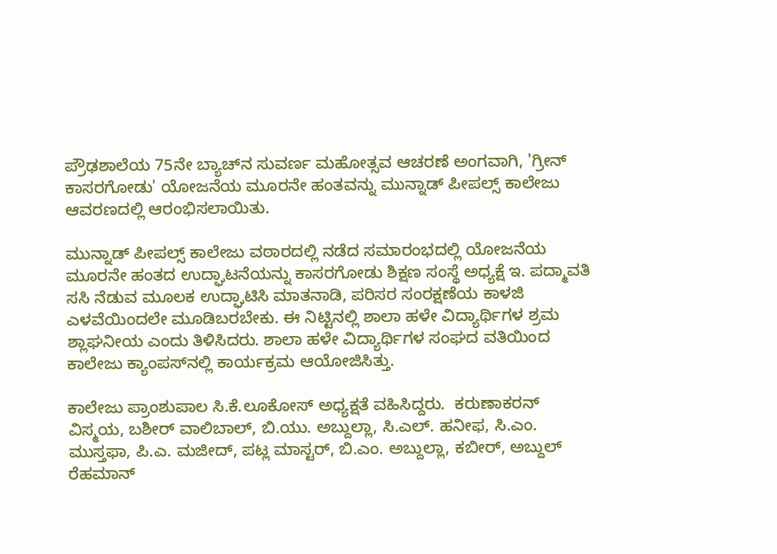ಪ್ರೌಢಶಾಲೆಯ 75ನೇ ಬ್ಯಾಚ್‍ನ ಸುವರ್ಣ ಮಹೋತ್ಸವ ಆಚರಣೆ ಅಂಗವಾಗಿ, 'ಗ್ರೀನ್ ಕಾಸರಗೋಡು' ಯೋಜನೆಯ ಮೂರನೇ ಹಂತವನ್ನು ಮುನ್ನಾಡ್ ಪೀಪಲ್ಸ್ ಕಾಲೇಜು ಆವರಣದಲ್ಲಿ ಆರಂಭಿಸಲಾಯಿತು.

ಮುನ್ನಾಡ್ ಪೀಪಲ್ಸ್ ಕಾಲೇಜು ವಠಾರದಲ್ಲಿ ನಡೆದ ಸಮಾರಂಭದಲ್ಲಿ ಯೋಜನೆಯ ಮೂರನೇ ಹಂತದ ಉದ್ಘಾಟನೆಯನ್ನು ಕಾಸರಗೋಡು ಶಿಕ್ಷಣ ಸಂಸ್ಥೆ ಅಧ್ಯಕ್ಷೆ ಇ. ಪದ್ಮಾವತಿ ಸಸಿ ನೆಡುವ ಮೂಲಕ ಉದ್ಘಾಟಿಸಿ ಮಾತನಾಡಿ, ಪರಿಸರ ಸಂರಕ್ಷಣೆಯ ಕಾಳಜಿ ಎಳವೆಯಿಂದಲೇ ಮೂಡಿಬರಬೇಕು. ಈ ನಿಟ್ಟಿನಲ್ಲಿ ಶಾಲಾ ಹಳೇ ವಿದ್ಯಾರ್ಥಿಗಳ ಶ್ರಮ ಶ್ಲಾಘನೀಯ ಎಂದು ತಿಳಿಸಿದರು. ಶಾಲಾ ಹಳೇ ವಿದ್ಯಾರ್ಥಿಗಳ ಸಂಘದ ವತಿಯಿಂದ ಕಾಲೇಜು ಕ್ಯಾಂಪಸ್‍ನಲ್ಲಿ ಕಾರ್ಯಕ್ರಮ ಆಯೋಜಿಸಿತ್ತು.

ಕಾಲೇಜು ಪ್ರಾಂಶುಪಾಲ ಸಿ.ಕೆ.ಲೂಕೋಸ್ ಅಧ್ಯಕ್ಷತೆ ವಹಿಸಿದ್ದರು.  ಕರುಣಾಕರನ್ ವಿಸ್ಮಯ, ಬಶೀರ್ ವಾಲಿಬಾಲ್, ಬಿ.ಯು. ಅಬ್ದುಲ್ಲಾ, ಸಿ.ಎಲ್. ಹನೀಫ, ಸಿ.ಎಂ. ಮುಸ್ತಫಾ, ಪಿ.ಎ. ಮಜೀದ್, ಪಟ್ಲ ಮಾಸ್ಟರ್, ಬಿ.ಎಂ. ಅಬ್ದುಲ್ಲಾ, ಕಬೀರ್, ಅಬ್ದುಲ್ ರೆಹಮಾನ್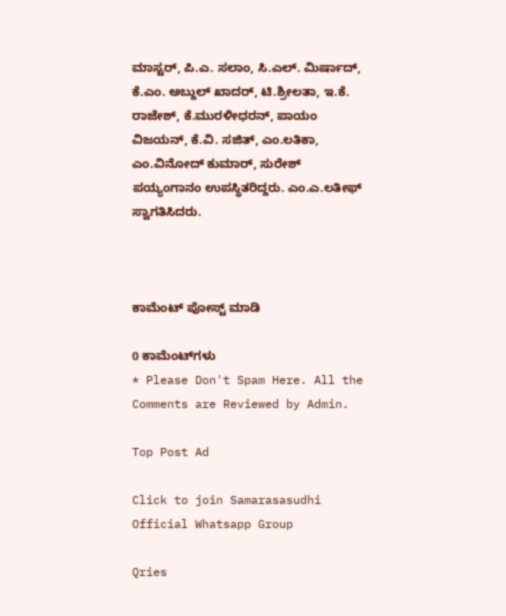ಮಾಸ್ಟರ್, ಪಿ.ಎ. ಸಲಾಂ, ಸಿ.ಎಲ್. ಮಿರ್ಷಾದ್, ಕೆ.ಎಂ. ಅಬ್ದುಲ್ ಖಾದರ್, ಟಿ.ಶ್ರೀಲತಾ, ಇ.ಕೆ. ರಾಜೇಶ್, ಕೆ.ಮುರಳೀಧರನ್, ಪಾಯಂ ವಿಜಯನ್, ಕೆ.ವಿ. ಸಜಿತ್, ಎಂ.ಲತಿಕಾ, ಎಂ.ವಿನೋದ್ ಕುಮಾರ್, ಸುರೇಶ್ ಪಯ್ಯಂಗಾನಂ ಉಪಸ್ಥಿತರಿದ್ದರು. ಎಂ.ಎ.ಲತೀಫ್ ಸ್ವಾಗತಿಸಿದರು.



ಕಾಮೆಂಟ್‌‌ ಪೋಸ್ಟ್‌ ಮಾಡಿ

0 ಕಾಮೆಂಟ್‌ಗಳು
* Please Don't Spam Here. All the Comments are Reviewed by Admin.

Top Post Ad

Click to join Samarasasudhi Official Whatsapp Group

Qries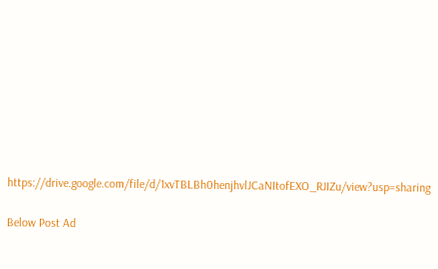https://drive.google.com/file/d/1xvTBLBh0henjhvlJCaNItofEXO_RJIZu/view?usp=sharing

Below Post Ad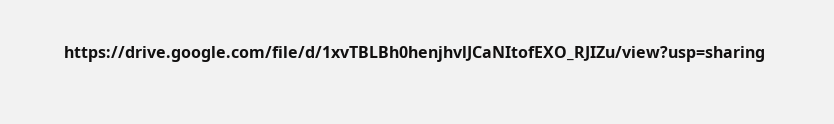https://drive.google.com/file/d/1xvTBLBh0henjhvlJCaNItofEXO_RJIZu/view?usp=sharing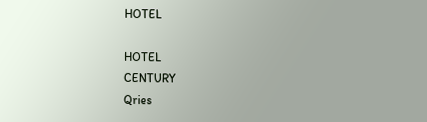HOTEL

HOTEL
CENTURY
Qries